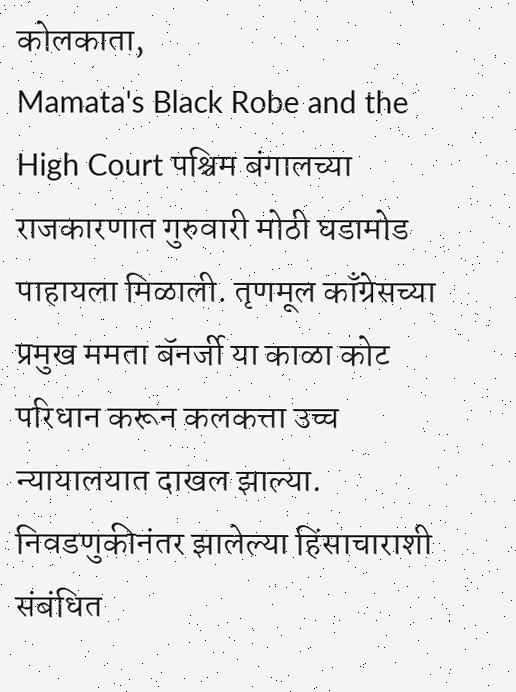कोलकाता,
Mamata's Black Robe and the High Court पश्चिम बंगालच्या राजकारणात गुरुवारी मोठी घडामोड पाहायला मिळाली. तृणमूल काँग्रेसच्या प्रमुख ममता बॅनर्जी या काळा कोट परिधान करून कलकत्ता उच्च न्यायालयात दाखल झाल्या. निवडणुकीनंतर झालेल्या हिंसाचाराशी संबंधित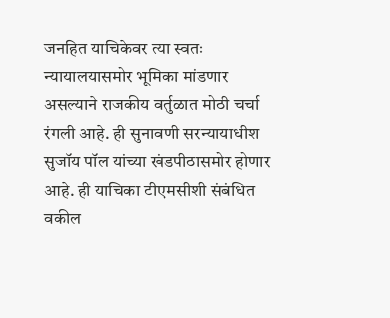जनहित याचिकेवर त्या स्वतः न्यायालयासमोर भूमिका मांडणार असल्याने राजकीय वर्तुळात मोठी चर्चा रंगली आहे. ही सुनावणी सरन्यायाधीश सुजॉय पॉल यांच्या खंडपीठासमोर होणार आहे. ही याचिका टीएमसीशी संबंधित वकील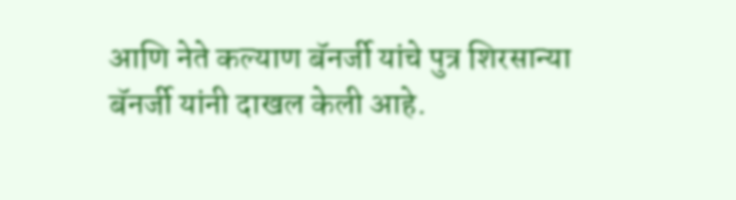आणि नेते कल्याण बॅनर्जी यांचे पुत्र शिरसान्या बॅनर्जी यांनी दाखल केली आहे.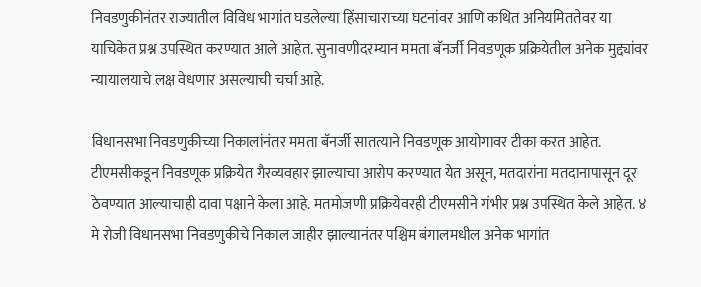निवडणुकीनंतर राज्यातील विविध भागांत घडलेल्या हिंसाचाराच्या घटनांवर आणि कथित अनियमिततेवर या याचिकेत प्रश्न उपस्थित करण्यात आले आहेत. सुनावणीदरम्यान ममता बॅनर्जी निवडणूक प्रक्रियेतील अनेक मुद्द्यांवर न्यायालयाचे लक्ष वेधणार असल्याची चर्चा आहे.

विधानसभा निवडणुकीच्या निकालांनंतर ममता बॅनर्जी सातत्याने निवडणूक आयोगावर टीका करत आहेत. टीएमसीकडून निवडणूक प्रक्रियेत गैरव्यवहार झाल्याचा आरोप करण्यात येत असून, मतदारांना मतदानापासून दूर ठेवण्यात आल्याचाही दावा पक्षाने केला आहे. मतमोजणी प्रक्रियेवरही टीएमसीने गंभीर प्रश्न उपस्थित केले आहेत. ४ मे रोजी विधानसभा निवडणुकीचे निकाल जाहीर झाल्यानंतर पश्चिम बंगालमधील अनेक भागांत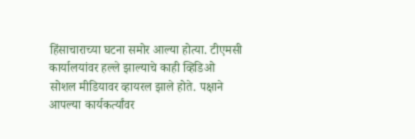हिंसाचाराच्या घटना समोर आल्या होत्या. टीएमसी कार्यालयांवर हल्ले झाल्याचे काही व्हिडिओ सोशल मीडियावर व्हायरल झाले होते. पक्षाने आपल्या कार्यकर्त्यांवर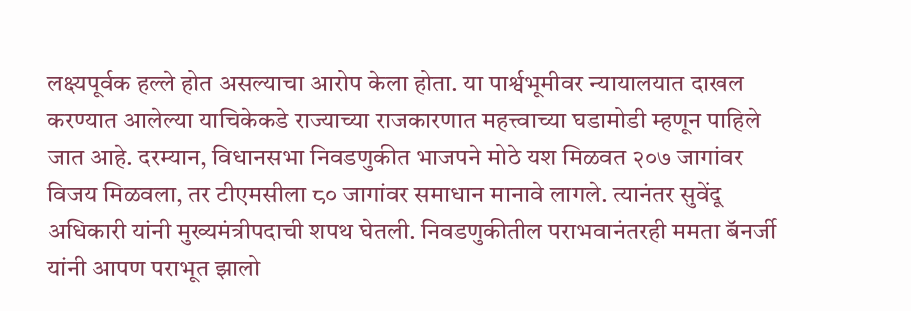लक्ष्यपूर्वक हल्ले होत असल्याचा आरोप केला होता. या पार्श्वभूमीवर न्यायालयात दाखल करण्यात आलेल्या याचिकेकडे राज्याच्या राजकारणात महत्त्वाच्या घडामोडी म्हणून पाहिले जात आहे. दरम्यान, विधानसभा निवडणुकीत भाजपने मोठे यश मिळवत २०७ जागांवर विजय मिळवला, तर टीएमसीला ८० जागांवर समाधान मानावे लागले. त्यानंतर सुवेंदू अधिकारी यांनी मुख्यमंत्रीपदाची शपथ घेतली. निवडणुकीतील पराभवानंतरही ममता बॅनर्जी यांनी आपण पराभूत झालो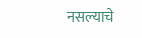नसल्याचे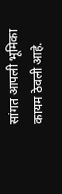सांगत आपली भूमिका कायम ठेवली आहे.